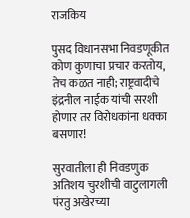राजकिय

पुसद विधानसभा निवडणूकीत कोण कुणाचा प्रचार करतोय, तेच कळत नाही; राष्ट्रवादीचे इंद्रनील नाईक यांची सरशी होणार तर विरोधकांना धक्का बसणार!

सुरवातीला ही निवडणुक अतिशय चुरशीची वाटुलागली पंरतु अखेरच्या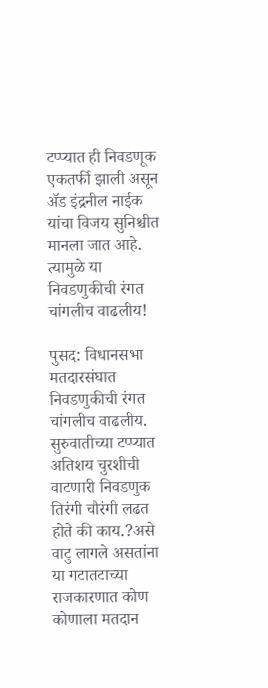टप्प्यात ही निवडणूक एकतर्फी झाली असून ॲड इंद्रनील नाईक यांचा विजय सुनिश्चीत मानला जात आहे. त्यामुळे या निवडणुकीची रंगत चांगलीच वाढलीय!

पुसद: विधानसभा मतदारसंघात निवडणुकीची रंगत चांगलीच वाढलीय. सुरुवातीच्या टप्प्यात अतिशय चुरशीची वाटणारी निवडणुक तिरंगी चौरंगी लढत होते की काय.?असे वाटु लागले असतांना या गटातटाच्या राजकारणात कोण कोणाला मतदान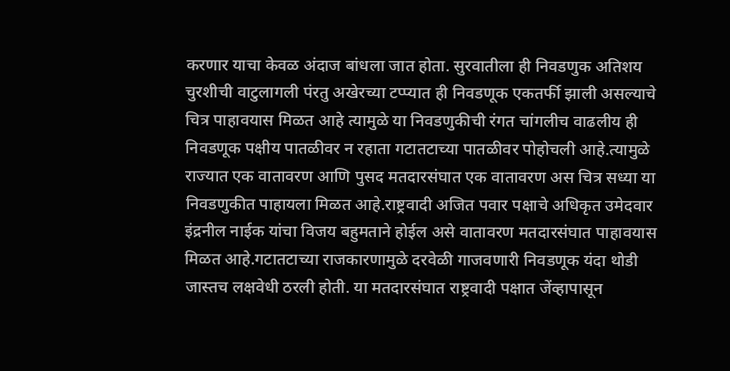करणार याचा केवळ अंदाज बांधला जात होता. सुरवातीला ही निवडणुक अतिशय चुरशीची वाटुलागली पंरतु अखेरच्या टप्प्यात ही निवडणूक एकतर्फी झाली असल्याचे चित्र पाहावयास मिळत आहे त्यामुळे या निवडणुकीची रंगत चांगलीच वाढलीय ही निवडणूक पक्षीय पातळीवर न रहाता गटातटाच्या पातळीवर पोहोचली आहे.त्यामुळे राज्यात एक वातावरण आणि पुसद मतदारसंघात एक वातावरण अस चित्र सध्या या निवडणुकीत पाहायला मिळत आहे.राष्ट्रवादी अजित पवार पक्षाचे अधिकृत उमेदवार इंद्रनील नाईक यांचा विजय बहुमताने होईल असे वातावरण मतदारसंघात पाहावयास मिळत आहे.गटातटाच्या राजकारणामुळे दरवेळी गाजवणारी निवडणूक यंदा थोडी जास्तच लक्षवेधी ठरली होती. या मतदारसंघात राष्ट्रवादी पक्षात जेंव्हापासून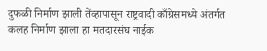दुफळी निर्माण झाली तेंव्हापासून राष्ट्रवादी काँग्रेसमध्ये अंतर्गत कलह निर्माण झाला हा मतदारसंघ नाईक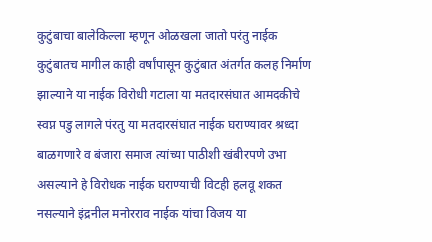कुटुंबाचा बालेकिल्ला म्हणून ओळखला जातो परंतु नाईक कुटुंबातच मागील काही वर्षांपासून कुटुंबात अंतर्गत कलह निर्माण झाल्याने या नाईक विरोधी गटाला या मतदारसंघात आमदकीचे स्वप्न पडु लागले पंरतु या मतदारसंघात नाईक घराण्यावर श्रध्दा बाळगणारे व बंजारा समाज त्यांच्या पाठीशी खंबीरपणे उभा असल्याने हे विरोधक नाईक घराण्याची विटही हलवू शकत नसल्याने इंद्रनील मनोरराव नाईक यांचा विजय या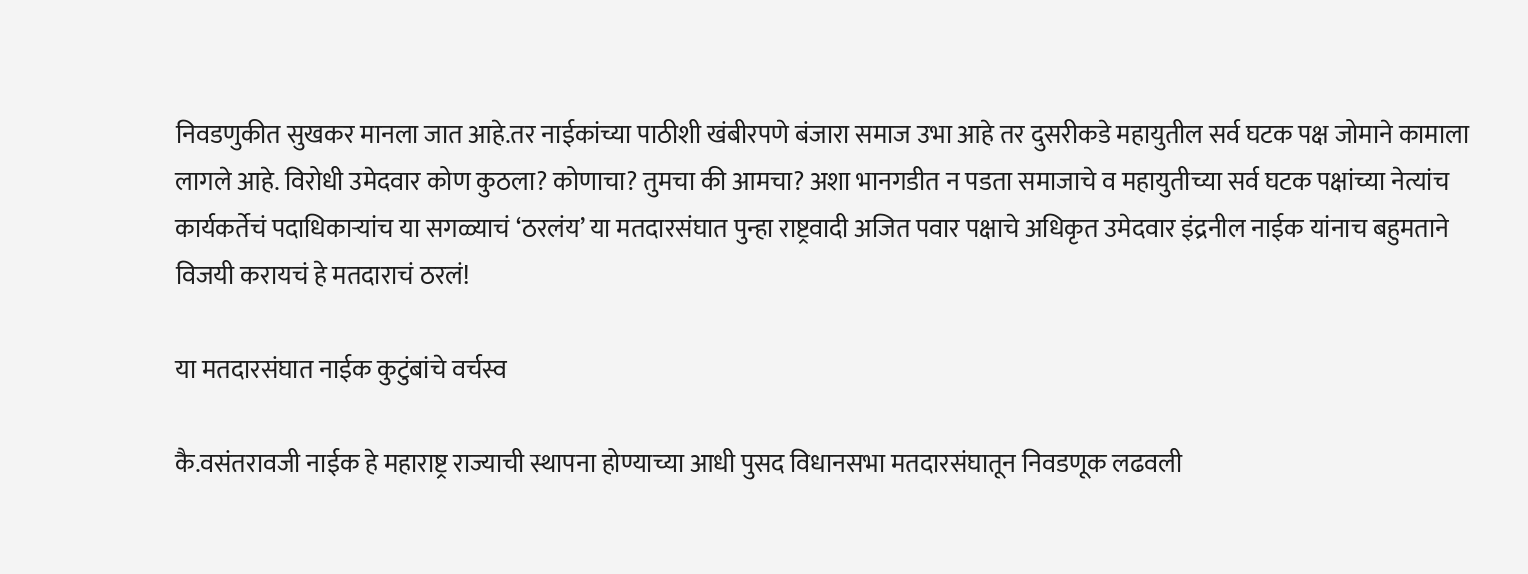निवडणुकीत सुखकर मानला जात आहे.तर नाईकांच्या पाठीशी खंबीरपणे बंजारा समाज उभा आहे तर दुसरीकडे महायुतील सर्व घटक पक्ष जोमाने कामाला लागले आहे. विरोधी उमेदवार कोण कुठला? कोणाचा? तुमचा की आमचा? अशा भानगडीत न पडता समाजाचे व महायुतीच्या सर्व घटक पक्षांच्या नेत्यांच कार्यकर्तेचं पदाधिकाऱ्यांच या सगळ्याचं ‘ठरलंय’ या मतदारसंघात पुन्हा राष्ट्रवादी अजित पवार पक्षाचे अधिकृत उमेदवार इंद्रनील नाईक यांनाच बहुमताने विजयी करायचं हे मतदाराचं ठरलं!

या मतदारसंघात नाईक कुटुंबांचे वर्चस्व

कै.वसंतरावजी नाईक हे महाराष्ट्र राज्याची स्थापना होण्याच्या आधी पुसद विधानसभा मतदारसंघातून निवडणूक लढवली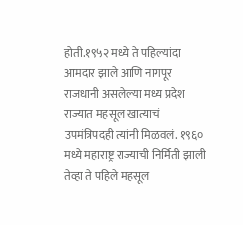होती.१९५२ मध्ये ते पहिल्यांदा आमदार झाले आणि नागपूर राजधानी असलेल्या मध्य प्रदेश राज्यात महसूल खात्याचं उपमंत्रिपदही त्यांनी मिळवलं. १९६० मध्ये महाराष्ट्र राज्याची निर्मिती झाली तेव्हा ते पहिले महसूल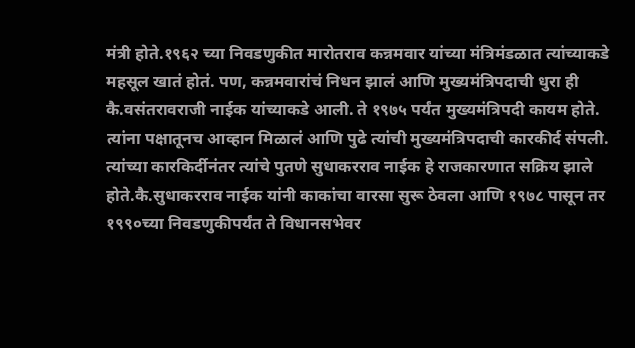मंत्री होते.१९६२ च्या निवडणुकीत मारोतराव कन्नमवार यांच्या मंत्रिमंडळात त्यांच्याकडे महसूल खातं होतं. पण, कन्नमवारांचं निधन झालं आणि मुख्यमंत्रिपदाची धुरा ही कै.वसंतरावराजी नाईक यांच्याकडे आली. ते १९७५ पर्यंत मुख्यमंत्रिपदी कायम होते. त्यांना पक्षातूनच आव्हान मिळालं आणि पुढे त्यांची मुख्यमंत्रिपदाची कारकीर्द संपली. त्यांच्या कारकिर्दीनंतर त्यांचे पुतणे सुधाकरराव नाईक हे राजकारणात सक्रिय झाले होते.कै.सुधाकरराव नाईक यांनी काकांचा वारसा सुरू ठेवला आणि १९७८ पासून तर १९९०च्या निवडणुकीपर्यंत ते विधानसभेवर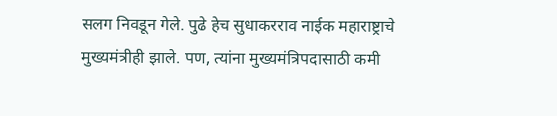सलग निवडून गेले. पुढे हेच सुधाकरराव नाईक महाराष्ट्राचे मुख्यमंत्रीही झाले. पण, त्यांना मुख्यमंत्रिपदासाठी कमी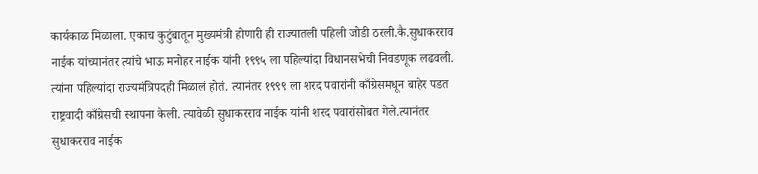कार्यकाळ मिळाला. एकाच कुटुंबातून मुख्यमंत्री होणारी ही राज्यातली पहिली जोडी ठरली.कै.सुधाकरराव नाईक यांच्यानंतर त्यांचे भाऊ मनोहर नाईक यांनी १९९५ ला पहिल्यांदा विधानसभेची निवडणूक लढवली. त्यांना पहिल्यांदा राज्यमंत्रिपदही मिळालं होतं. त्यानंतर १९९९ ला शरद पवारांनी काँग्रेसमधून बाहेर पडत राष्ट्रवादी काँग्रेसची स्थापना केली. त्यावेळी सुधाकरराव नाईक यांनी शरद पवारांसोबत गेले.त्यानंतर सुधाकरराव नाईक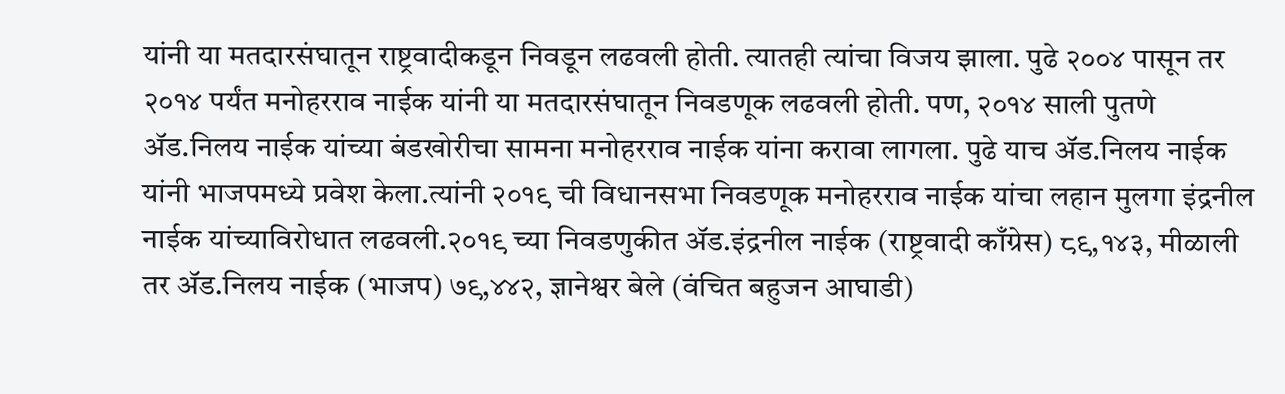यांनी या मतदारसंघातून राष्ट्रवादीकडून निवडून लढवली होती. त्यातही त्यांचा विजय झाला. पुढे २००४ पासून तर २०१४ पर्यंत मनोहरराव नाईक यांनी या मतदारसंघातून निवडणूक लढवली होती. पण, २०१४ साली पुतणे ॲड.निलय नाईक यांच्या बंडखोरीचा सामना मनोहरराव नाईक यांना करावा लागला. पुढे याच ॲड.निलय नाईक यांनी भाजपमध्ये प्रवेश केला.त्यांनी २०१९ ची विधानसभा निवडणूक मनोहरराव नाईक यांचा लहान मुलगा इंद्रनील नाईक यांच्याविरोधात लढवली.२०१९ च्या निवडणुकीत ॲड.इंद्रनील नाईक (राष्ट्रवादी काँग्रेस) ८९,१४३, मीळाली तर ॲड.निलय नाईक (भाजप) ७९,४४२, ज्ञानेश्वर बेले (वंचित बहुजन आघाडी)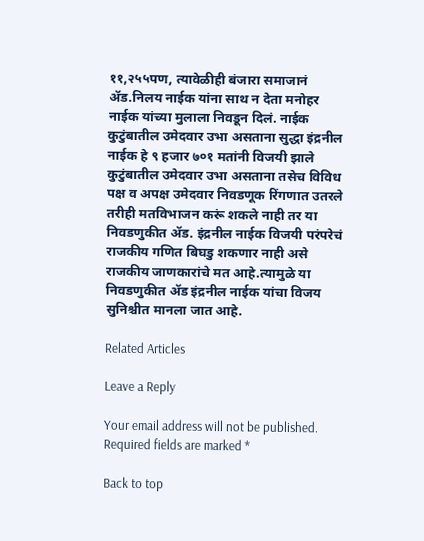११,२५५पण, त्यावेळीही बंजारा समाजानं ॲड.निलय नाईक यांना साथ न देता मनोहर नाईक यांच्या मुलाला निवडून दिलं. नाईक कुटुंबातील उमेदवार उभा असताना सुद्धा इंद्रनील नाईक हे ९ हजार ७०१ मतांनी विजयी झाले कुटुंबातील उमेदवार उभा असताना तसेच विविध पक्ष व अपक्ष उमेदवार निवडणूक रिंगणात उतरले तरीही मतविभाजन करूं शकले नाही तर या निवडणुकीत ॲड. इंद्रनील नाईक विजयी परंपरेचं राजकीय गणित बिघडु शकणार नाही असे राजकीय जाणकारांचे मत आहे.त्यामुळे या निवडणुकीत ॲड इंद्रनील नाईक यांचा विजय सुनिश्चीत मानला जात आहे.

Related Articles

Leave a Reply

Your email address will not be published. Required fields are marked *

Back to top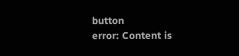button
error: Content is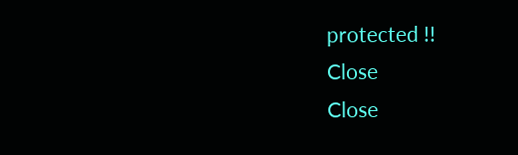protected !!
Close
Close